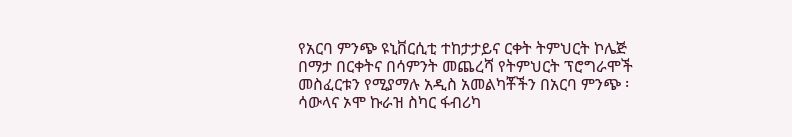የአርባ ምንጭ ዩኒቨርሲቲ ተከታታይና ርቀት ትምህርት ኮሌጅ በማታ በርቀትና በሳምንት መጨረሻ የትምህርት ፕሮግራሞች መስፈርቱን የሚያማሉ አዲስ አመልካቾችን በአርባ ምንጭ ፡ ሳውላና ኦሞ ኩራዝ ስካር ፋብሪካ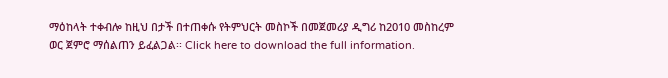ማዕከላት ተቀብሎ ከዚህ በታች በተጠቀሱ የትምህርት መስኮች በመጀመሪያ ዲግሪ ከ2010 መስከረም ወር ጀምሮ ማሰልጠን ይፈልጋል፡፡ Click here to download the full information.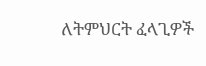ለትምህርት ፈላጊዎች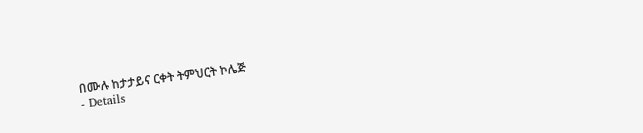በሙሉ ከታታይና ርቀት ትምህርት ኮሌጅ
- Details